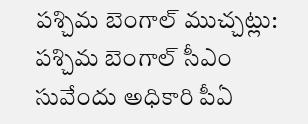పశ్చిమ బెంగాల్ ముచ్చట్లు:
పశ్చిమ బెంగాల్ సీఎం సువేందు అధికారి పీఏ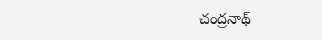చంద్రనాథ్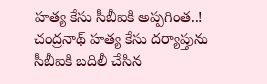హత్య కేసు సీబీఐకి అప్పగింత..!
చంద్రనాథ్ హత్య కేసు దర్యాప్తును సీబీఐకి బదిలీ చేసిన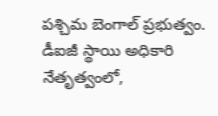పశ్చిమ బెంగాల్ ప్రభుత్వం.
డీఐజీ స్థాయి అధికారి నేతృత్వంలో,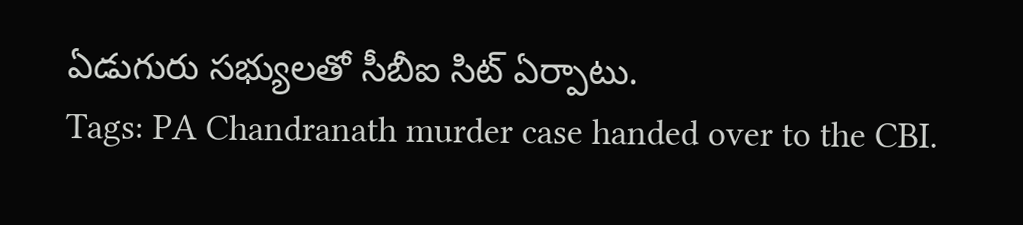ఏడుగురు సభ్యులతో సీబీఐ సిట్ ఏర్పాటు.
Tags: PA Chandranath murder case handed over to the CBI.